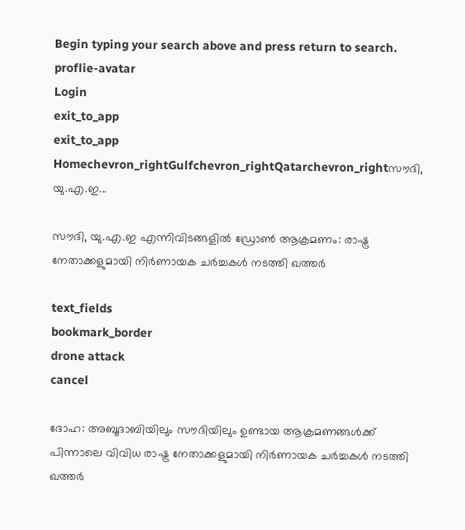Begin typing your search above and press return to search.
proflie-avatar
Login
exit_to_app
exit_to_app
Homechevron_rightGulfchevron_rightQatarchevron_rightസൗദി, യു.എ.ഇ...

സൗദി, യു.എ.ഇ എന്നിവിടങ്ങളിൽ ഡ്രോൺ ആക്രമണം: രാഷ്ട്ര നേതാക്കളുമായി നിർണായക ചർച്ചകൾ നടത്തി ഖത്തർ

text_fields
bookmark_border
drone attack
cancel

ദോഹ: അബൂദാബിയിലും സൗദിയിലും ഉണ്ടായ ആക്രമണങ്ങൾക്ക് പിന്നാലെ വിവിധ രാഷ്ട്ര നേതാക്കളുമായി നിർണായക ചർച്ചകൾ നടത്തി ഖത്തർ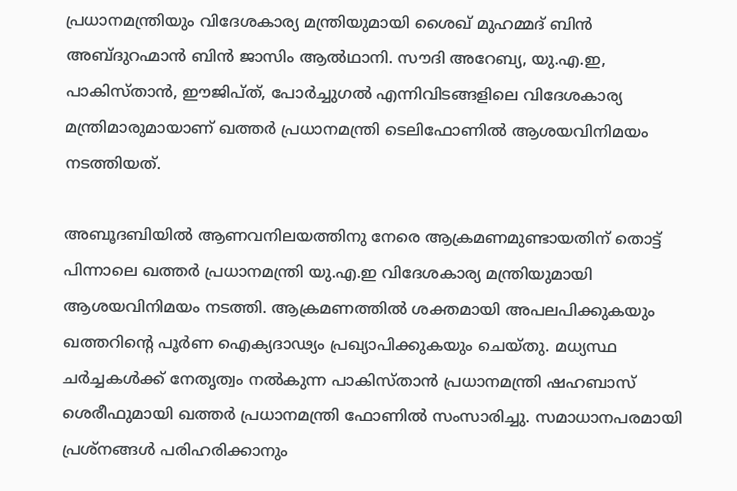പ്രധാനമന്ത്രിയും വിദേശകാര്യ മന്ത്രിയുമായി ശൈഖ് മുഹമ്മദ് ബിൻ അബ്ദുറഹ്മാൻ ബിൻ ജാസിം ആൽഥാനി. സൗദി അറേബ്യ, യു.എ.ഇ, പാകിസ്താൻ, ഈജിപ്ത്, പോർച്ചുഗൽ എന്നിവിടങ്ങളിലെ വിദേശകാര്യ മന്ത്രിമാരുമായാണ് ഖത്തർ പ്രധാനമന്ത്രി ടെലിഫോണിൽ ആശയവിനിമയം നടത്തിയത്.

അബൂദബിയിൽ ആണവനിലയത്തിനു നേരെ ആക്രമണമുണ്ടായതിന് തൊട്ട് പിന്നാലെ ഖത്തർ പ്രധാനമന്ത്രി യു.എ.ഇ വിദേശകാര്യ മന്ത്രിയുമായി ആശയവിനിമയം നടത്തി. ആക്രമണത്തിൽ ശക്തമായി അപലപിക്കുകയും ഖത്തറിന്റെ പൂർണ ഐക്യദാഢ്യം പ്രഖ്യാപിക്കുകയും ചെയ്തു. മധ്യസ്ഥ ചർച്ചകൾക്ക് നേതൃത്വം നൽകുന്ന പാകിസ്താൻ പ്രധാനമന്ത്രി ഷഹബാസ് ശെരീഫുമായി ഖത്തർ പ്രധാനമന്ത്രി ഫോണിൽ സംസാരിച്ചു. സമാധാനപരമായി പ്രശ്നങ്ങൾ പരിഹരിക്കാനും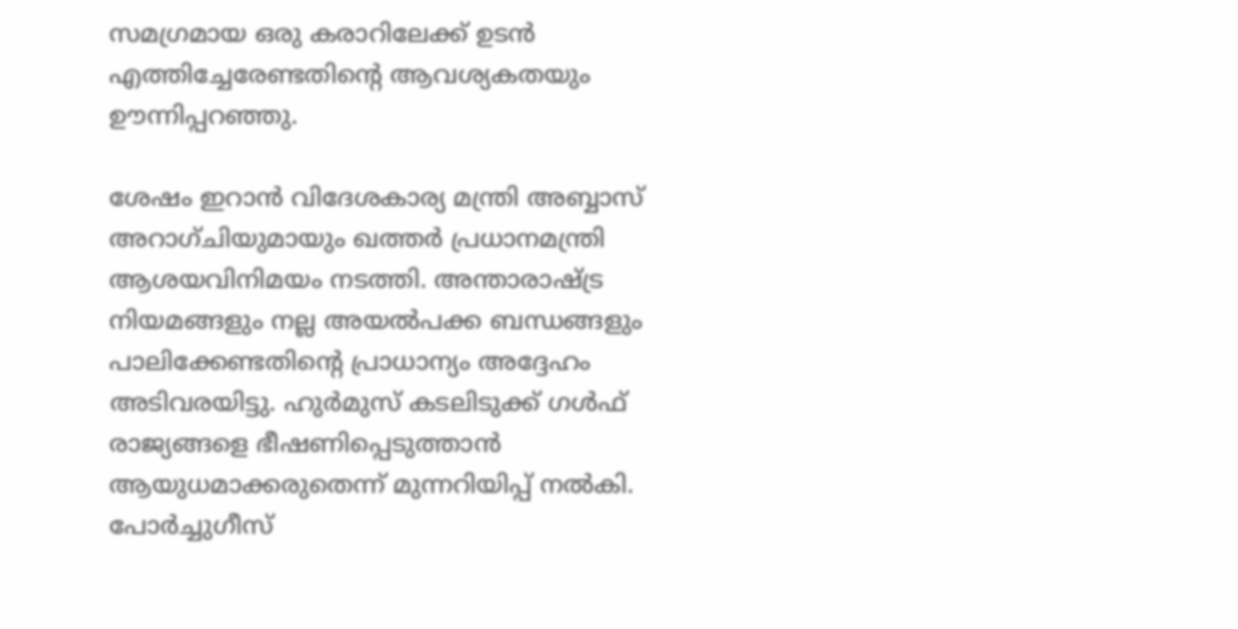സമഗ്രമായ ഒരു കരാറിലേക്ക് ഉടൻ എത്തിച്ചേരേണ്ടതിന്റെ ആവശ്യകതയും ഊന്നിപ്പറഞ്ഞു.

ശേഷം ഇറാൻ വിദേശകാര്യ മന്ത്രി അബ്ബാസ് അറാഗ്ചിയുമായും ഖത്തർ പ്രധാനമന്ത്രി ആശയവിനിമയം നടത്തി. അന്താരാഷ്ട്ര നിയമങ്ങളും നല്ല അയൽപക്ക ബന്ധങ്ങളും പാലിക്കേണ്ടതിന്റെ പ്രാധാന്യം അദ്ദേഹം അടിവരയിട്ടു. ഹുർമുസ് കടലിടുക്ക് ഗൾഫ് രാജ്യങ്ങളെ ഭീഷണിപ്പെടുത്താൻ ആയുധമാക്കരുതെന്ന് മുന്നറിയിപ്പ് നൽകി. പോ‍‌ർച്ചുഗീസ്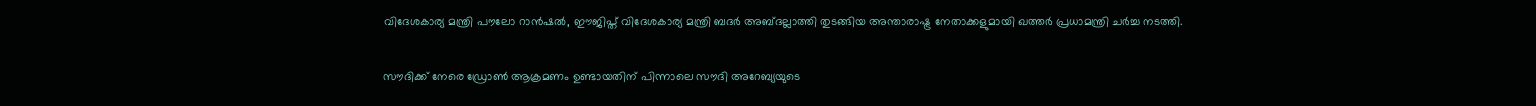വിദേശകാര്യ മന്ത്രി പൗലോ റാൻഷൽ, ഈജിപ്ത് വിദേശകാര്യ മന്ത്രി ബദർ അബ്ദല്ലാത്തി തുടങ്ങിയ അന്താരാഷ്ട്ര നേതാക്കളുമായി ഖത്തർ പ്രധാമന്ത്രി ചർച്ച നടത്തി.

സൗദിക്ക് നേരെ ഡ്രോൺ ആക്രമണം ഉണ്ടായതിന് പിന്നാലെ സൗദി അറേബ്യയുടെ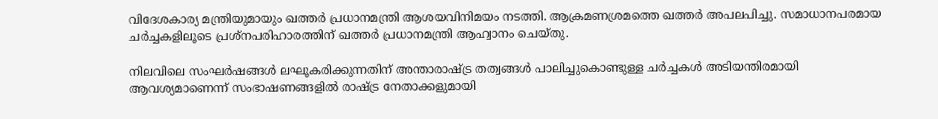വിദേശകാര്യ മന്ത്രിയുമായും ഖത്തർ പ്രധാനമന്ത്രി ആശയവിനിമയം നടത്തി. ആക്രമണശ്രമത്തെ ഖത്തർ അപലപിച്ചു. സമാധാനപരമായ ചർച്ചകളിലൂടെ പ്രശ്നപരിഹാരത്തിന് ഖത്തർ പ്രധാനമന്ത്രി ആഹ്വാനം ചെയ്തു.

നിലവിലെ സംഘർഷങ്ങൾ ലഘൂകരിക്കുന്നതിന് അന്താരാഷ്ട്ര തത്വങ്ങൾ പാലിച്ചുകൊണ്ടുള്ള ചർച്ചകൾ അടിയന്തിരമായി ആവശ്യമാണെന്ന് സംഭാഷണങ്ങളിൽ രാഷ്ട്ര നേതാക്കളുമായി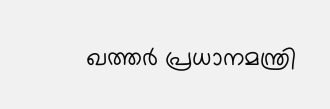ഖത്തർ പ്രധാനമന്ത്രി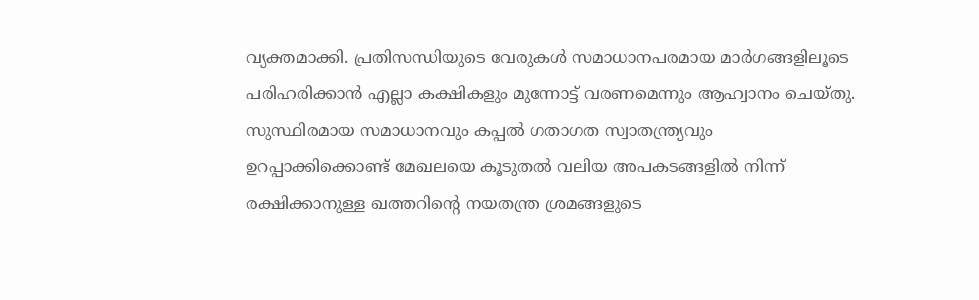വ്യക്തമാക്കി. പ്രതിസന്ധിയുടെ വേരുകൾ സമാധാനപരമായ മാർഗങ്ങളിലൂടെ പരിഹരിക്കാൻ എല്ലാ കക്ഷികളും മുന്നോട്ട് വരണമെന്നും ആഹ്വാനം ചെയ്തു. സുസ്ഥിരമായ സമാധാനവും കപ്പൽ ഗതാഗത സ്വാതന്ത്ര്യവും ഉറപ്പാക്കിക്കൊണ്ട് മേഖലയെ കൂടുതൽ വലിയ അപകടങ്ങളിൽ നിന്ന് രക്ഷിക്കാനുള്ള ഖത്തറിന്റെ നയതന്ത്ര ശ്രമങ്ങളുടെ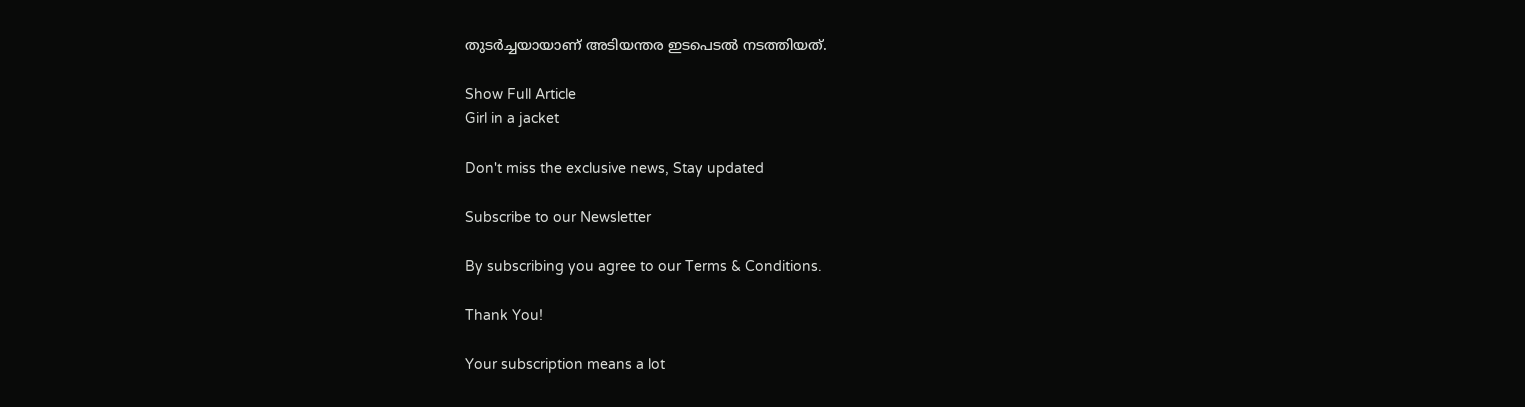തുടർച്ചയായാണ് അടിയന്തര ഇടപെടൽ നടത്തിയത്.

Show Full Article
Girl in a jacket

Don't miss the exclusive news, Stay updated

Subscribe to our Newsletter

By subscribing you agree to our Terms & Conditions.

Thank You!

Your subscription means a lot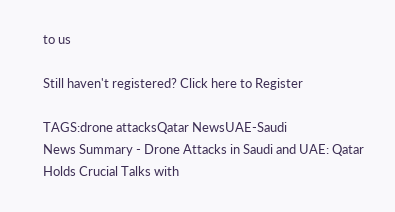to us

Still haven't registered? Click here to Register

TAGS:drone attacksQatar NewsUAE-Saudi
News Summary - Drone Attacks in Saudi and UAE: Qatar Holds Crucial Talks with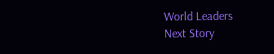World Leaders
Next Story